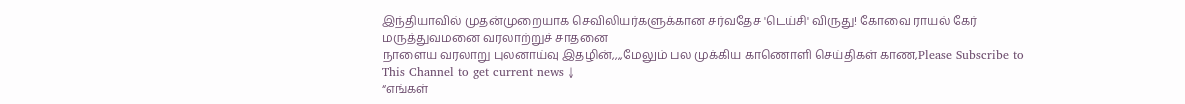இந்தியாவில் முதன்முறையாக செவிலியர்களுக்கான சர்வதேச 'டெய்சி' விருது! கோவை ராயல் கேர் மருத்துவமனை வரலாற்றுச் சாதனை
நாளைய வரலாறு புலனாய்வு இதழின்,,,,மேலும் பல முக்கிய காணொளி செய்திகள் காண,Please Subscribe to This Channel to get current news ↓
“எங்கள்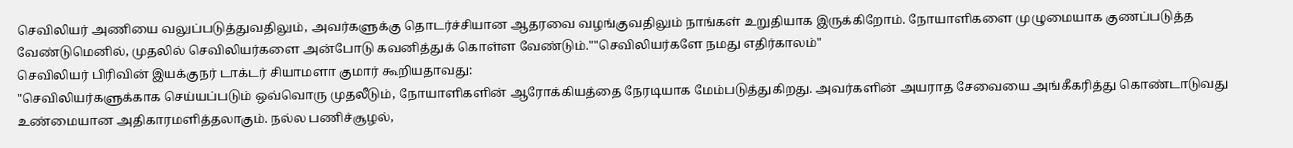செவிலியர் அணியை வலுப்படுத்துவதிலும், அவர்களுக்கு தொடர்ச்சியான ஆதரவை வழங்குவதிலும் நாங்கள் உறுதியாக இருக்கிறோம். நோயாளிகளை முழுமையாக குணப்படுத்த வேண்டுமெனில், முதலில் செவிலியர்களை அன்போடு கவனித்துக் கொள்ள வேண்டும்.""செவிலியர்களே நமது எதிர்காலம்"
செவிலியர் பிரிவின் இயக்குநர் டாக்டர் சியாமளா குமார் கூறியதாவது:
"செவிலியர்களுக்காக செய்யப்படும் ஒவ்வொரு முதலீடும், நோயாளிகளின் ஆரோக்கியத்தை நேரடியாக மேம்படுத்துகிறது. அவர்களின் அயராத சேவையை அங்கீகரித்து கொண்டாடுவது உண்மையான அதிகாரமளித்தலாகும். நல்ல பணிச்சூழல்,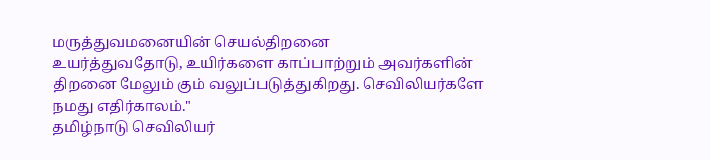மருத்துவமனையின் செயல்திறனை
உயர்த்துவதோடு, உயிர்களை காப்பாற்றும் அவர்களின் திறனை மேலும் கும் வலுப்படுத்துகிறது. செவிலியர்களே நமது எதிர்காலம்."
தமிழ்நாடு செவிலியர்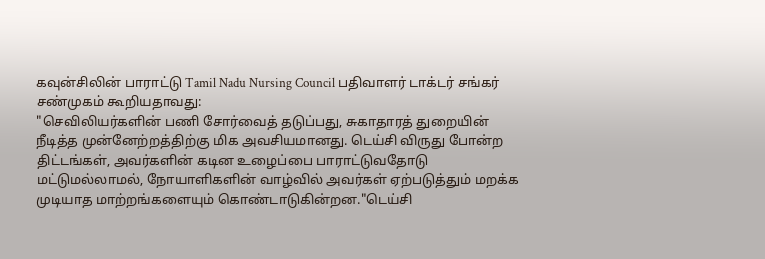கவுன்சிலின் பாராட்டு Tamil Nadu Nursing Council பதிவாளர் டாக்டர் சங்கர் சண்முகம் கூறியதாவது:
"செவிலியர்களின் பணி சோர்வைத் தடுப்பது, சுகாதாரத் துறையின் நீடித்த முன்னேற்றத்திற்கு மிக அவசியமானது. டெய்சி விருது போன்ற திட்டங்கள், அவர்களின் கடின உழைப்பை பாராட்டுவதோடு மட்டுமல்லாமல், நோயாளிகளின் வாழ்வில் அவர்கள் ஏற்படுத்தும் மறக்க முடியாத மாற்றங்களையும் கொண்டாடுகின்றன."டெய்சி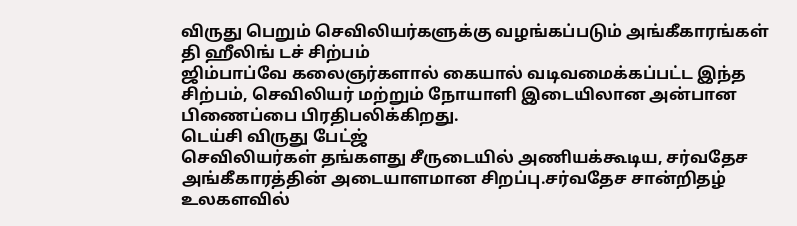விருது பெறும் செவிலியர்களுக்கு வழங்கப்படும் அங்கீகாரங்கள்
தி ஹீலிங் டச் சிற்பம்
ஜிம்பாப்வே கலைஞர்களால் கையால் வடிவமைக்கப்பட்ட இந்த சிற்பம், செவிலியர் மற்றும் நோயாளி இடையிலான அன்பான பிணைப்பை பிரதிபலிக்கிறது.
டெய்சி விருது பேட்ஜ்
செவிலியர்கள் தங்களது சீருடையில் அணியக்கூடிய, சர்வதேச அங்கீகாரத்தின் அடையாளமான சிறப்பு.சர்வதேச சான்றிதழ்
உலகளவில்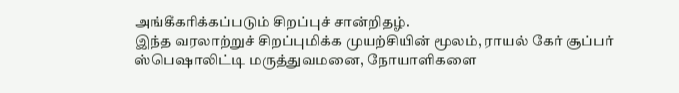அங்கீகரிக்கப்படும் சிறப்புச் சான்றிதழ்.
இந்த வரலாற்றுச் சிறப்புமிக்க முயற்சியின் மூலம், ராயல் கேர் சூப்பர் ஸ்பெஷாலிட்டி மருத்துவமனை, நோயாளிகளை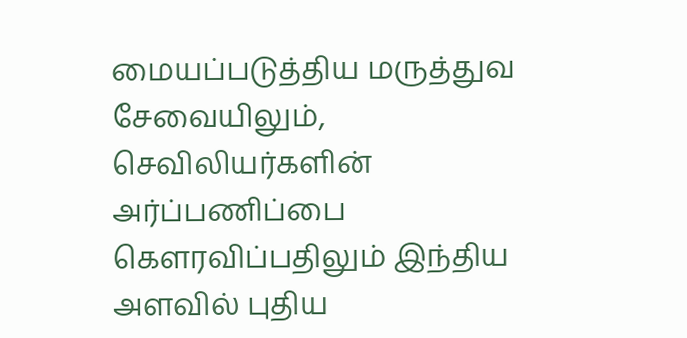மையப்படுத்திய மருத்துவ சேவையிலும், செவிலியர்களின் அர்ப்பணிப்பை கௌரவிப்பதிலும் இந்திய அளவில் புதிய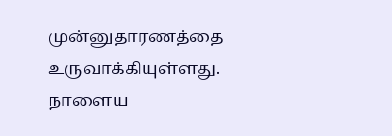முன்னுதாரணத்தை உருவாக்கியுள்ளது.
நாளைய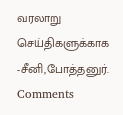வரலாறு செய்திகளுக்காக
-சீனி,போத்தனுர்.
Comments